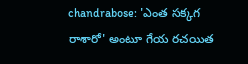chandrabose: 'ఎంత సక్కగ రాశారో' అంటూ గేయ రచయిత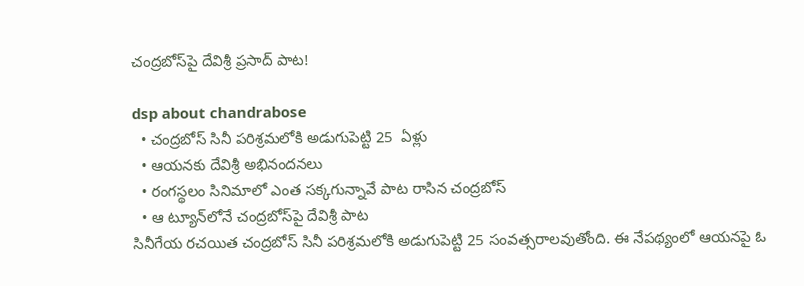చంద్రబోస్‌పై దేవిశ్రీ ప్రసాద్ పాట!

dsp about chandrabose
  • చంద్రబోస్ సినీ పరిశ్రమలోకి అడుగుపెట్టి 25  ఏళ్లు
  • ఆయనకు దేవిశ్రీ అభినందనలు
  • రంగస్థలం సినిమాలో ఎంత సక్కగున్నావే పాట రాసిన చంద్రబోస్
  • ఆ ట్యూన్‌లోనే చంద్రబోస్‌పై దేవిశ్రీ పాట
సినీగేయ రచయిత చంద్రబోస్ సినీ పరిశ్రమలోకి అడుగుపెట్టి 25 సంవత్సరాలవుతోంది. ఈ నేపథ్యంలో ఆయనపై ఓ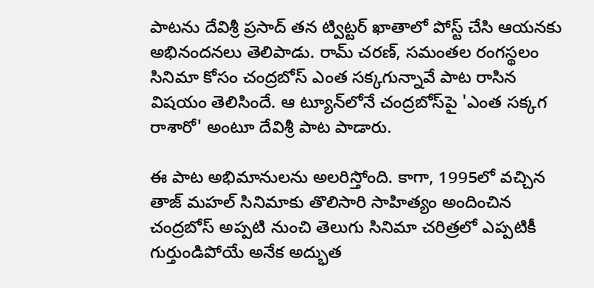పాటను దేవిశ్రీ ప్రసాద్ తన ట్విట్టర్‌ ఖాతాలో పోస్ట్ చేసి ఆయనకు అభినందనలు తెలిపాడు. రామ్ చరణ్, సమంతల రంగస్థలం సినిమా కోసం చంద్రబోస్ ఎంత సక్కగున్నావే పాట రాసిన విషయం తెలిసిందే. ఆ ట్యూన్‌లోనే చంద్రబోస్‌పై 'ఎంత సక్కగ రాశారో' అంటూ దేవిశ్రీ పాట పాడారు.

ఈ పాట అభిమానులను అలరిస్తోంది. కాగా, 1995లో వచ్చిన తాజ్ మహల్ సినిమాకు తొలిసారి సాహిత్యం అందించిన చంద్రబోస్ అప్పటి నుంచి తెలుగు సినిమా చరిత్రలో ఎప్పటికీ గుర్తుండిపోయే అనేక అద్భుత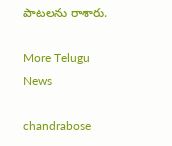పాటలను రాశారు.

More Telugu News

chandrabose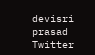devisri prasad
Twitter